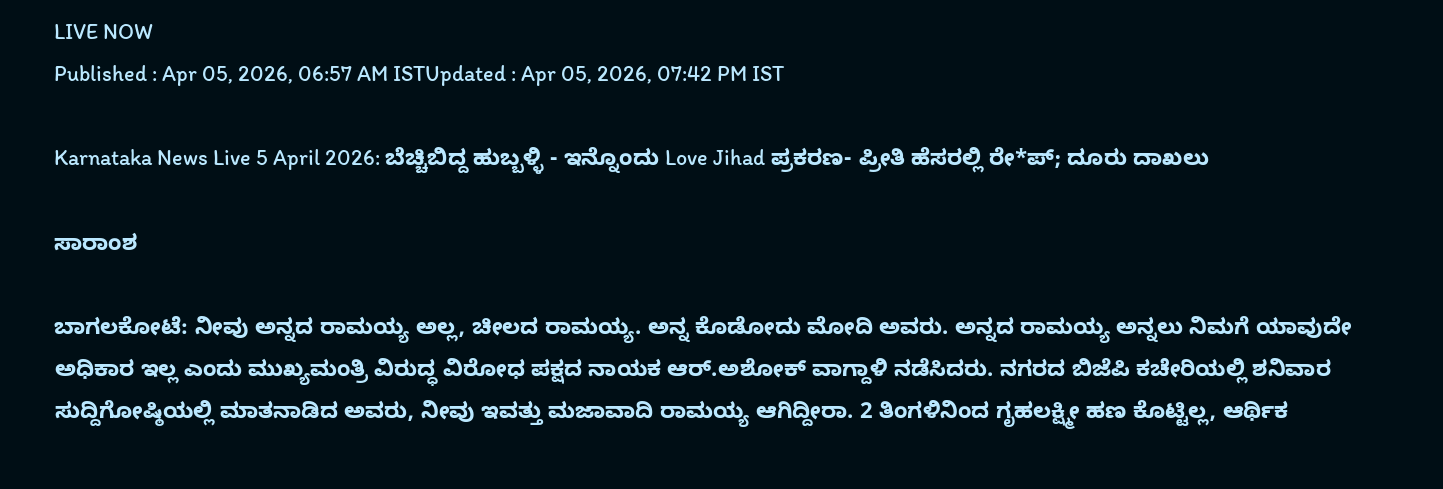LIVE NOW
Published : Apr 05, 2026, 06:57 AM ISTUpdated : Apr 05, 2026, 07:42 PM IST

Karnataka News Live 5 April 2026: ಬೆಚ್ಚಿಬಿದ್ದ ಹುಬ್ಬಳ್ಳಿ - ಇನ್ನೊಂದು Love Jihad ಪ್ರಕರಣ- ಪ್ರೀತಿ ಹೆಸರಲ್ಲಿ ರೇ*ಪ್; ದೂರು ದಾಖಲು

ಸಾರಾಂಶ

ಬಾಗಲಕೋಟೆ: ನೀವು ಅನ್ನದ ರಾಮಯ್ಯ ಅಲ್ಲ, ಚೀಲದ ರಾಮಯ್ಯ. ಅನ್ನ ಕೊಡೋದು ಮೋದಿ ಅವರು. ಅನ್ನದ ರಾಮಯ್ಯ ಅನ್ನಲು ನಿಮಗೆ ಯಾವುದೇ ಅಧಿಕಾರ ಇಲ್ಲ ಎಂದು ಮುಖ್ಯಮಂತ್ರಿ ವಿರುದ್ಧ ವಿರೋಧ ಪಕ್ಷದ ನಾಯಕ ಆರ್.ಅಶೋಕ್ ವಾಗ್ದಾಳಿ ನಡೆಸಿದರು. ನಗರದ ಬಿಜೆಪಿ ಕಚೇರಿಯಲ್ಲಿ ಶನಿವಾರ ಸುದ್ದಿಗೋಷ್ಠಿಯಲ್ಲಿ ಮಾತನಾಡಿದ ಅವರು, ನೀವು ಇವತ್ತು ಮಜಾವಾದಿ ರಾಮಯ್ಯ ಆಗಿದ್ದೀರಾ. 2 ತಿಂಗಳಿನಿಂದ ಗೃಹಲಕ್ಷ್ಮೀ ಹಣ ಕೊಟ್ಟಿಲ್ಲ, ಆರ್ಥಿಕ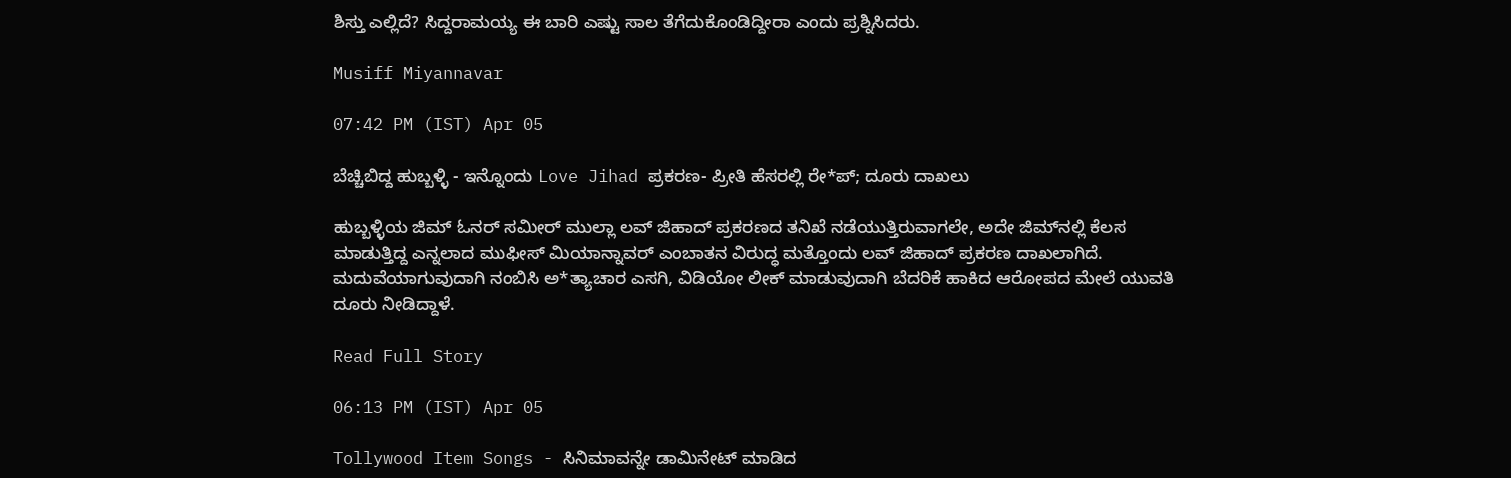ಶಿಸ್ತು ಎಲ್ಲಿದೆ? ಸಿದ್ದರಾಮಯ್ಯ ಈ ಬಾರಿ ಎಷ್ಟು ಸಾಲ ತೆಗೆದುಕೊಂಡಿದ್ದೀರಾ ಎಂದು ಪ್ರಶ್ನಿಸಿದರು.

Musiff Miyannavar

07:42 PM (IST) Apr 05

ಬೆಚ್ಚಿಬಿದ್ದ ಹುಬ್ಬಳ್ಳಿ - ಇನ್ನೊಂದು Love Jihad ಪ್ರಕರಣ- ಪ್ರೀತಿ ಹೆಸರಲ್ಲಿ ರೇ*ಪ್; ದೂರು ದಾಖಲು

ಹುಬ್ಬಳ್ಳಿಯ ಜಿಮ್ ಓನರ್ ಸಮೀರ್ ಮುಲ್ಲಾ ಲವ್ ಜಿಹಾದ್ ಪ್ರಕರಣದ ತನಿಖೆ ನಡೆಯುತ್ತಿರುವಾಗಲೇ, ಅದೇ ಜಿಮ್‌ನಲ್ಲಿ ಕೆಲಸ ಮಾಡುತ್ತಿದ್ದ ಎನ್ನಲಾದ ಮುಫೀಸ್ ಮಿಯಾನ್ನಾವರ್ ಎಂಬಾತನ ವಿರುದ್ಧ ಮತ್ತೊಂದು ಲವ್ ಜಿಹಾದ್ ಪ್ರಕರಣ ದಾಖಲಾಗಿದೆ. ಮದುವೆಯಾಗುವುದಾಗಿ ನಂಬಿಸಿ ಅ*ತ್ಯಾಚಾರ ಎಸಗಿ, ವಿಡಿಯೋ ಲೀಕ್ ಮಾಡುವುದಾಗಿ ಬೆದರಿಕೆ ಹಾಕಿದ ಆರೋಪದ ಮೇಲೆ ಯುವತಿ ದೂರು ನೀಡಿದ್ದಾಳೆ.

Read Full Story

06:13 PM (IST) Apr 05

Tollywood Item Songs - ಸಿನಿಮಾವನ್ನೇ ಡಾಮಿನೇಟ್ ಮಾಡಿದ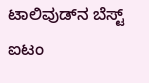ಟಾಲಿವುಡ್‌ನ ಬೆಸ್ಟ್ ಐಟಂ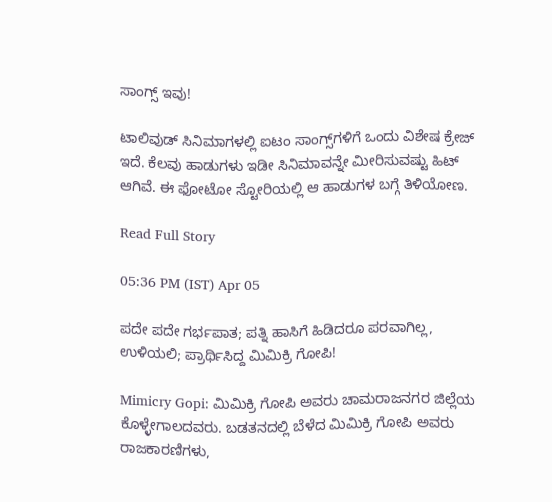ಸಾಂಗ್ಸ್ ಇವು!

ಟಾಲಿವುಡ್ ಸಿನಿಮಾಗಳಲ್ಲಿ ಐಟಂ ಸಾಂಗ್ಸ್‌ಗಳಿಗೆ ಒಂದು ವಿಶೇಷ ಕ್ರೇಜ್ ಇದೆ. ಕೆಲವು ಹಾಡುಗಳು ಇಡೀ ಸಿನಿಮಾವನ್ನೇ ಮೀರಿಸುವಷ್ಟು ಹಿಟ್ ಆಗಿವೆ. ಈ ಫೋಟೋ ಸ್ಟೋರಿಯಲ್ಲಿ ಆ ಹಾಡುಗಳ ಬಗ್ಗೆ ತಿಳಿಯೋಣ.

Read Full Story

05:36 PM (IST) Apr 05

ಪದೇ ಪದೇ ಗರ್ಭಪಾತ; ಪತ್ನಿ ಹಾಸಿಗೆ ಹಿಡಿದರೂ ಪರವಾಗಿಲ್ಲ, ಉಳಿಯಲಿ; ಪ್ರಾರ್ಥಿಸಿದ್ದ ಮಿಮಿಕ್ರಿ ಗೋಪಿ!

Mimicry Gopi: ಮಿಮಿಕ್ರಿ ಗೋಪಿ ಅವರು ಚಾಮರಾಜನಗರ ಜಿಲ್ಲೆಯ ಕೊಳ್ಳೇಗಾಲದವರು. ಬಡತನದಲ್ಲಿ ಬೆಳೆದ ಮಿಮಿಕ್ರಿ ಗೋಪಿ ಅವರು ರಾಜಕಾರಣಿಗಳು,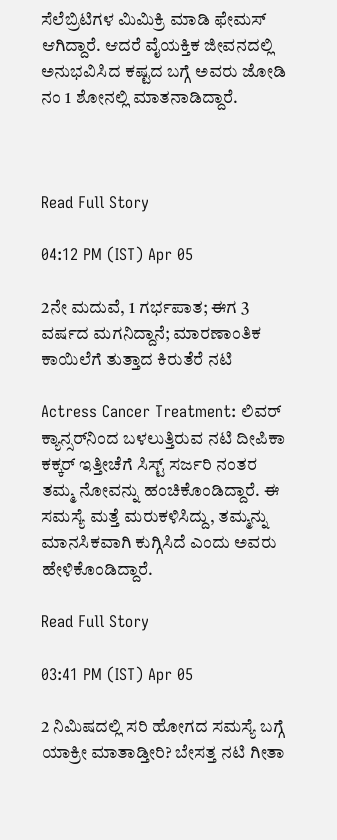ಸೆಲೆಬ್ರಿಟಿಗಳ ಮಿಮಿಕ್ರಿ ಮಾಡಿ ಫೇಮಸ್‌ ಆಗಿದ್ದಾರೆ. ಆದರೆ ವೈಯಕ್ತಿಕ ಜೀವನದಲ್ಲಿ ಅನುಭವಿಸಿದ ಕಷ್ಟದ ಬಗ್ಗೆ ಅವರು ಜೋಡಿ ನಂ 1 ಶೋನಲ್ಲಿ ಮಾತನಾಡಿದ್ದಾರೆ.



Read Full Story

04:12 PM (IST) Apr 05

2ನೇ ಮದುವೆ, 1 ಗರ್ಭಪಾತ; ಈಗ 3 ವರ್ಷದ ಮಗನಿದ್ದಾನೆ; ಮಾರಣಾಂತಿಕ ಕಾಯಿಲೆಗೆ ತುತ್ತಾದ ಕಿರುತೆರೆ ನಟಿ

Actress Cancer Treatment: ಲಿವರ್ ಕ್ಯಾನ್ಸರ್‌ನಿಂದ ಬಳಲುತ್ತಿರುವ ನಟಿ ದೀಪಿಕಾ ಕಕ್ಕರ್ ಇತ್ತೀಚೆಗೆ ಸಿಸ್ಟ್ ಸರ್ಜರಿ ನಂತರ ತಮ್ಮ ನೋವನ್ನು ಹಂಚಿಕೊಂಡಿದ್ದಾರೆ. ಈ ಸಮಸ್ಯೆ ಮತ್ತೆ ಮರುಕಳಿಸಿದ್ದು, ತಮ್ಮನ್ನು ಮಾನಸಿಕವಾಗಿ ಕುಗ್ಗಿಸಿದೆ ಎಂದು ಅವರು ಹೇಳಿಕೊಂಡಿದ್ದಾರೆ.

Read Full Story

03:41 PM (IST) Apr 05

2 ನಿಮಿಷದಲ್ಲಿ ಸರಿ ಹೋಗದ ಸಮಸ್ಯೆ ಬಗ್ಗೆ ಯಾಕ್ರೀ ಮಾತಾಡ್ತೀರಿ? ಬೇಸತ್ತ ನಟಿ ಗೀತಾ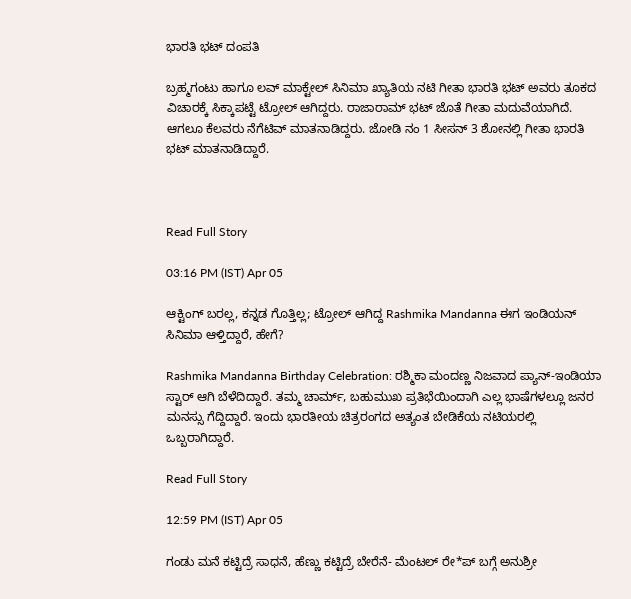ಭಾರತಿ ಭಟ್‌ ದಂಪತಿ

ಬ್ರಹ್ಮಗಂಟು ಹಾಗೂ ಲವ್‌ ಮಾಕ್ಟೇಲ್‌ ಸಿನಿಮಾ ಖ್ಯಾತಿಯ ನಟಿ ಗೀತಾ ಭಾರತಿ ಭಟ್‌ ಅವರು ತೂಕದ ವಿಚಾರಕ್ಕೆ ಸಿಕ್ಕಾಪಟ್ಟೆ ಟ್ರೋಲ್‌ ಆಗಿದ್ದರು. ರಾಜಾರಾಮ್‌ ಭಟ್‌ ಜೊತೆ ಗೀತಾ ಮದುವೆಯಾಗಿದೆ. ಆಗಲೂ ಕೆಲವರು ನೆಗೆಟಿವ್‌ ಮಾತನಾಡಿದ್ದರು. ಜೋಡಿ ನಂ 1 ಸೀಸನ್‌ 3 ಶೋನಲ್ಲಿ ಗೀತಾ ಭಾರತಿ ಭಟ್‌ ಮಾತನಾಡಿದ್ದಾರೆ.



Read Full Story

03:16 PM (IST) Apr 05

ಆಕ್ಟಿಂಗ್‌ ಬರಲ್ಲ, ಕನ್ನಡ ಗೊತ್ತಿಲ್ಲ; ಟ್ರೋಲ್‌ ಆಗಿದ್ದ Rashmika Mandanna ಈಗ ಇಂಡಿಯನ್‌ ಸಿನಿಮಾ ಆಳ್ತಿದ್ದಾರೆ, ಹೇಗೆ?

Rashmika Mandanna Birthday Celebration: ರಶ್ಮಿಕಾ ಮಂದಣ್ಣ ನಿಜವಾದ ಪ್ಯಾನ್-ಇಂಡಿಯಾ ಸ್ಟಾರ್ ಆಗಿ ಬೆಳೆದಿದ್ದಾರೆ. ತಮ್ಮ ಚಾರ್ಮ್, ಬಹುಮುಖ ಪ್ರತಿಭೆಯಿಂದಾಗಿ ಎಲ್ಲ ಭಾಷೆಗಳಲ್ಲೂ ಜನರ ಮನಸ್ಸು ಗೆದ್ದಿದ್ದಾರೆ. ಇಂದು ಭಾರತೀಯ ಚಿತ್ರರಂಗದ ಅತ್ಯಂತ ಬೇಡಿಕೆಯ ನಟಿಯರಲ್ಲಿ ಒಬ್ಬರಾಗಿದ್ದಾರೆ.

Read Full Story

12:59 PM (IST) Apr 05

ಗಂಡು ಮನೆ ಕಟ್ಟಿದ್ರೆ ಸಾಧನೆ, ಹೆಣ್ಣು ಕಟ್ಟಿದ್ರೆ ಬೇರೆನೆ- ಮೆಂಟಲ್ ರೇ*ಪ್ ಬಗ್ಗೆ ಅನುಶ್ರೀ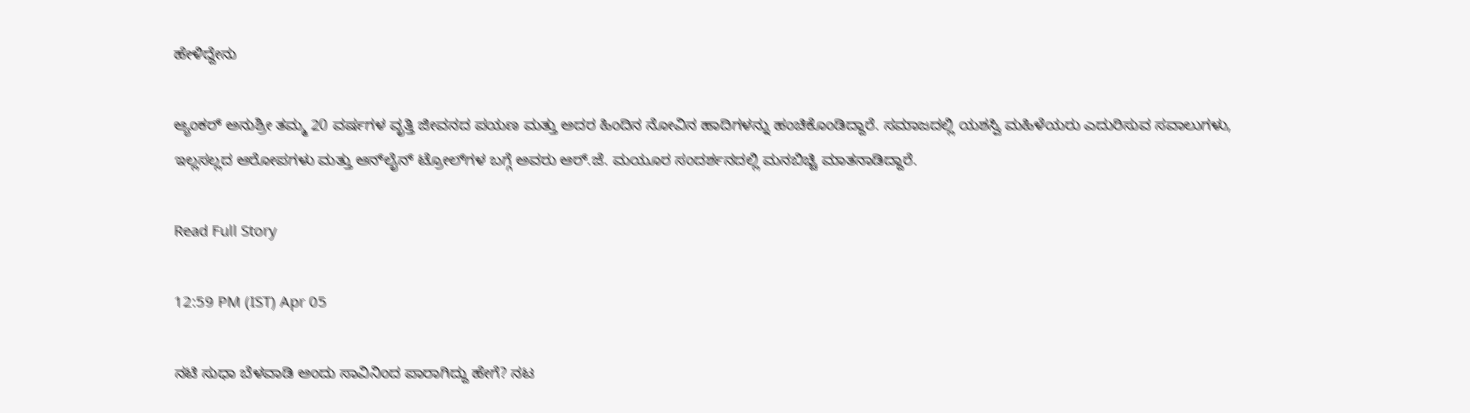ಹೇಳಿದ್ದೇನು

ಆ್ಯಂಕರ್ ಅನುಶ್ರೀ ತಮ್ಮ 20 ವರ್ಷಗಳ ವೃತ್ತಿ ಜೀವನದ ಪಯಣ ಮತ್ತು ಅದರ ಹಿಂದಿನ ನೋವಿನ ಹಾದಿಗಳನ್ನು ಹಂಚಿಕೊಂಡಿದ್ದಾರೆ. ಸಮಾಜದಲ್ಲಿ ಯಶಸ್ವಿ ಮಹಿಳೆಯರು ಎದುರಿಸುವ ಸವಾಲುಗಳು, ಇಲ್ಲಸಲ್ಲದ ಆರೋಪಗಳು ಮತ್ತು ಆನ್‌ಲೈನ್ ಟ್ರೋಲ್‌ಗಳ ಬಗ್ಗೆ ಅವರು ಆರ್.ಜೆ. ಮಯೂರ ಸಂದರ್ಶನದಲ್ಲಿ ಮನಬಿಚ್ಚಿ ಮಾತನಾಡಿದ್ದಾರೆ.

Read Full Story

12:59 PM (IST) Apr 05

ನಟಿ ಸುಧಾ ಬೆಳವಾಡಿ ಅಂದು ಸಾವಿನಿಂದ ಪಾರಾಗಿದ್ದು ಹೇಗೆ? ನಟ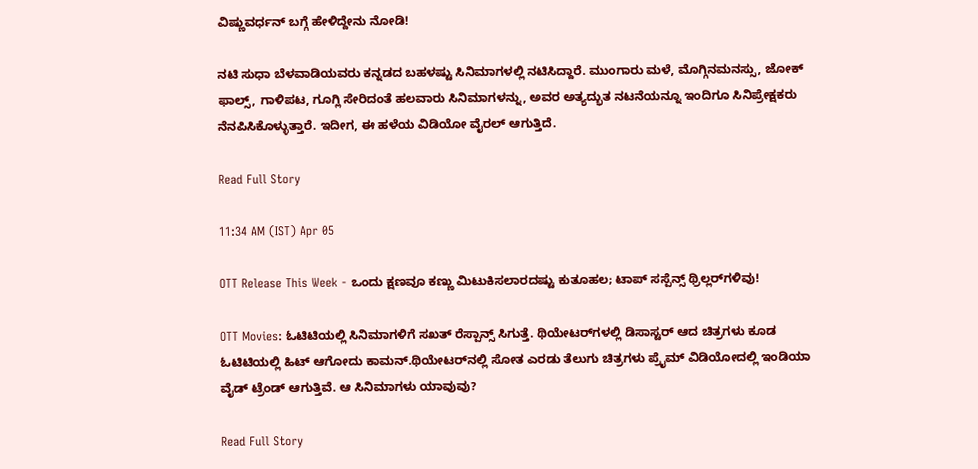ವಿಷ್ಣುವರ್ಧನ್ ಬಗ್ಗೆ ಹೇಳಿದ್ದೇನು ನೋಡಿ!

ನಟಿ ಸುಧಾ ಬೆಳವಾಡಿಯವರು ಕನ್ನಡದ ಬಹಳಷ್ಟು ಸಿನಿಮಾಗಳಲ್ಲಿ ನಟಿಸಿದ್ದಾರೆ. ಮುಂಗಾರು ಮಳೆ, ಮೊಗ್ಗಿನಮನಸ್ಸು, ಜೋಕ್‌ ಫಾಲ್ಸ್, ಗಾಳಿಪಟ, ಗೂಗ್ಲಿ ಸೇರಿದಂತೆ ಹಲವಾರು ಸಿನಿಮಾಗಳನ್ನು, ಅವರ ಅತ್ಯದ್ಭುತ ನಟನೆಯನ್ನೂ ಇಂದಿಗೂ ಸಿನಿಪ್ರೇಕ್ಷಕರು ನೆನಪಿಸಿಕೊಳ್ಳುತ್ತಾರೆ. ಇದೀಗ, ಈ ಹಳೆಯ ವಿಡಿಯೋ ವೈರಲ್ ಆಗುತ್ತಿದೆ.

Read Full Story

11:34 AM (IST) Apr 05

OTT Release This Week - ಒಂದು ಕ್ಷಣವೂ ಕಣ್ಣು ಮಿಟುಕಿಸಲಾರದಷ್ಟು ಕುತೂಹಲ; ಟಾಪ್ ಸಸ್ಪೆನ್ಸ್ ಥ್ರಿಲ್ಲರ್‌ಗಳಿವು!

OTT Movies: ಓಟಿಟಿಯಲ್ಲಿ ಸಿನಿಮಾಗಳಿಗೆ ಸಖತ್ ರೆಸ್ಪಾನ್ಸ್ ಸಿಗುತ್ತೆ. ಥಿಯೇಟರ್‌ಗಳಲ್ಲಿ ಡಿಸಾಸ್ಟರ್ ಆದ ಚಿತ್ರಗಳು ಕೂಡ ಓಟಿಟಿಯಲ್ಲಿ ಹಿಟ್ ಆಗೋದು ಕಾಮನ್.ಥಿಯೇಟರ್‌ನಲ್ಲಿ ಸೋತ ಎರಡು ತೆಲುಗು ಚಿತ್ರಗಳು ಪ್ರೈಮ್ ವಿಡಿಯೋದಲ್ಲಿ ಇಂಡಿಯಾ ವೈಡ್ ಟ್ರೆಂಡ್ ಆಗುತ್ತಿವೆ. ಆ ಸಿನಿಮಾಗಳು ಯಾವುವು?

Read Full Story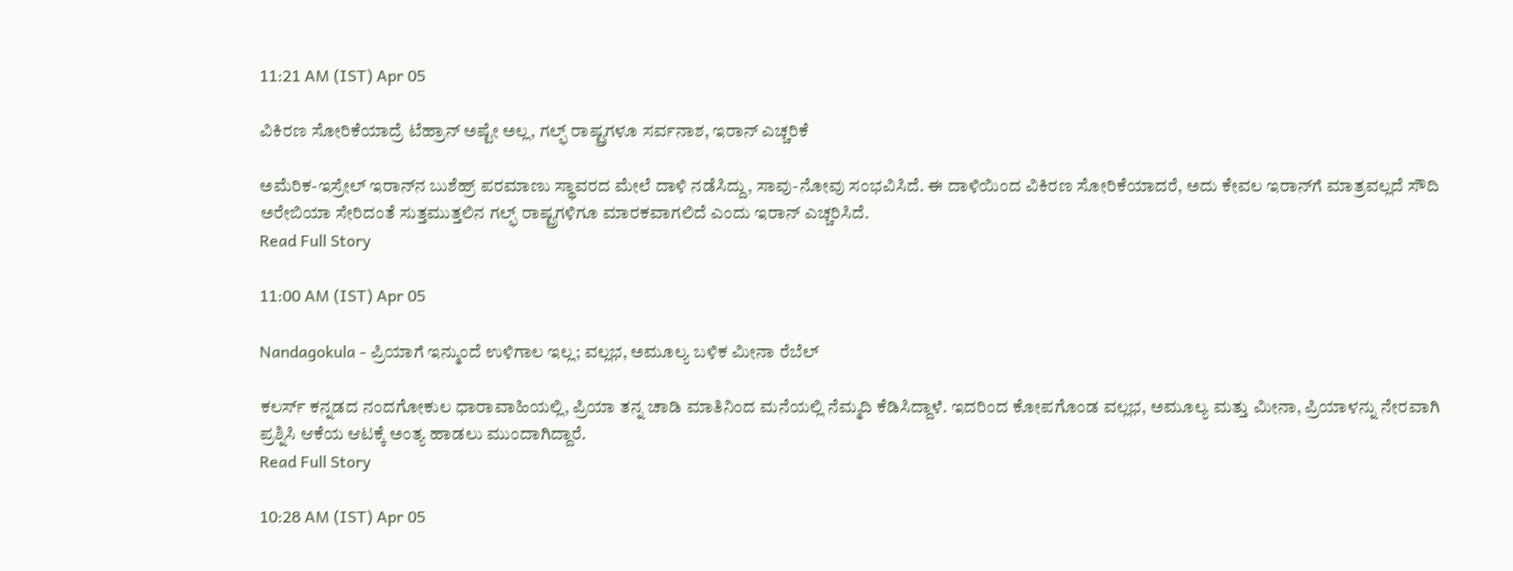11:21 AM (IST) Apr 05

ವಿಕಿರಣ ಸೋರಿಕೆಯಾದ್ರೆ ಟೆಹ್ರಾನ್ ಅಷ್ಟೇ ಅಲ್ಲ, ಗಲ್ಫ್ ರಾಷ್ಟ್ರಗಳೂ ಸರ್ವನಾಶ, ಇರಾನ್ ಎಚ್ಚರಿಕೆ

ಅಮೆರಿಕ-ಇಸ್ರೇಲ್ ಇರಾನ್‌ನ ಬುಶೆಹ್ರ್ ಪರಮಾಣು ಸ್ಥಾವರದ ಮೇಲೆ ದಾಳಿ ನಡೆಸಿದ್ದು, ಸಾವು-ನೋವು ಸಂಭವಿಸಿದೆ. ಈ ದಾಳಿಯಿಂದ ವಿಕಿರಣ ಸೋರಿಕೆಯಾದರೆ, ಅದು ಕೇವಲ ಇರಾನ್‌ಗೆ ಮಾತ್ರವಲ್ಲದೆ ಸೌದಿ ಅರೇಬಿಯಾ ಸೇರಿದಂತೆ ಸುತ್ತಮುತ್ತಲಿನ ಗಲ್ಫ್ ರಾಷ್ಟ್ರಗಳಿಗೂ ಮಾರಕವಾಗಲಿದೆ ಎಂದು ಇರಾನ್ ಎಚ್ಚರಿಸಿದೆ.
Read Full Story

11:00 AM (IST) Apr 05

Nandagokula - ಪ್ರಿಯಾಗೆ ಇನ್ಮುಂದೆ ಉಳಿಗಾಲ ಇಲ್ಲ; ವಲ್ಲಭ, ಅಮೂಲ್ಯ ಬಳಿಕ ಮೀನಾ ರೆಬೆಲ್

ಕಲರ್ಸ್ ಕನ್ನಡದ ನಂದಗೋಕುಲ ಧಾರಾವಾಹಿಯಲ್ಲಿ, ಪ್ರಿಯಾ ತನ್ನ ಚಾಡಿ ಮಾತಿನಿಂದ ಮನೆಯಲ್ಲಿ ನೆಮ್ಮದಿ ಕೆಡಿಸಿದ್ದಾಳೆ. ಇದರಿಂದ ಕೋಪಗೊಂಡ ವಲ್ಲಭ, ಅಮೂಲ್ಯ ಮತ್ತು ಮೀನಾ, ಪ್ರಿಯಾಳನ್ನು ನೇರವಾಗಿ ಪ್ರಶ್ನಿಸಿ ಆಕೆಯ ಆಟಕ್ಕೆ ಅಂತ್ಯ ಹಾಡಲು ಮುಂದಾಗಿದ್ದಾರೆ.
Read Full Story

10:28 AM (IST) Apr 05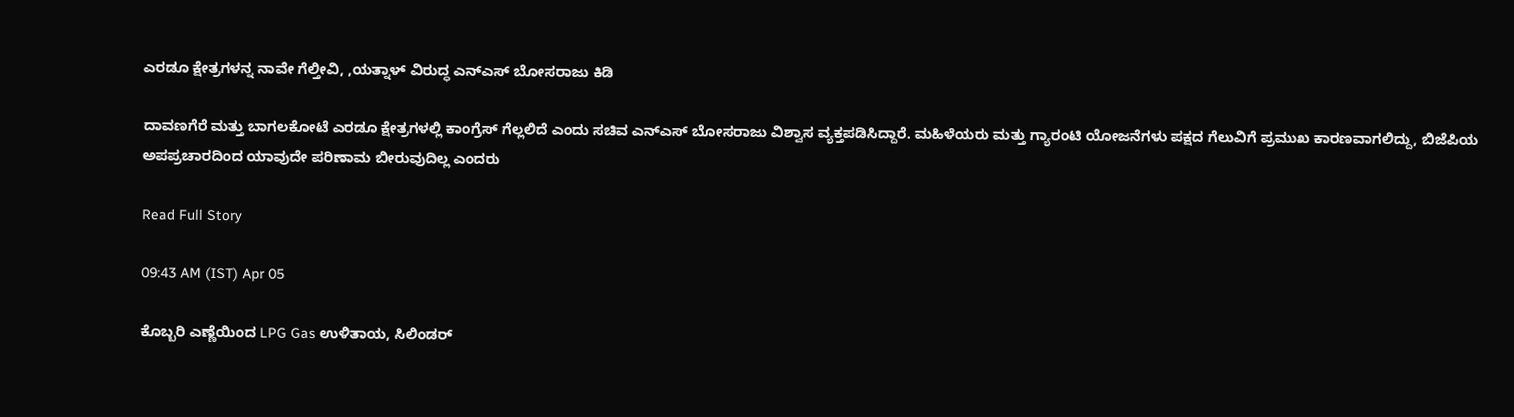ಎರಡೂ ಕ್ಷೇತ್ರಗಳನ್ನ ನಾವೇ ಗೆಲ್ತೀವಿ, ,ಯತ್ನಾಳ್ ವಿರುದ್ಧ ಎನ್‌ಎಸ್ ಬೋಸರಾಜು ಕಿಡಿ

ದಾವಣಗೆರೆ ಮತ್ತು ಬಾಗಲಕೋಟೆ ಎರಡೂ ಕ್ಷೇತ್ರಗಳಲ್ಲಿ ಕಾಂಗ್ರೆಸ್ ಗೆಲ್ಲಲಿದೆ ಎಂದು ಸಚಿವ ಎನ್‌ಎಸ್ ಬೋಸರಾಜು ವಿಶ್ವಾಸ ವ್ಯಕ್ತಪಡಿಸಿದ್ದಾರೆ. ಮಹಿಳೆಯರು ಮತ್ತು ಗ್ಯಾರಂಟಿ ಯೋಜನೆಗಳು ಪಕ್ಷದ ಗೆಲುವಿಗೆ ಪ್ರಮುಖ ಕಾರಣವಾಗಲಿದ್ದು, ಬಿಜೆಪಿಯ ಅಪಪ್ರಚಾರದಿಂದ ಯಾವುದೇ ಪರಿಣಾಮ ಬೀರುವುದಿಲ್ಲ ಎಂದರು

Read Full Story

09:43 AM (IST) Apr 05

ಕೊಬ್ಬರಿ ಎಣ್ಣೆಯಿಂದ LPG Gas ಉಳಿತಾಯ, ಸಿಲಿಂಡರ್‌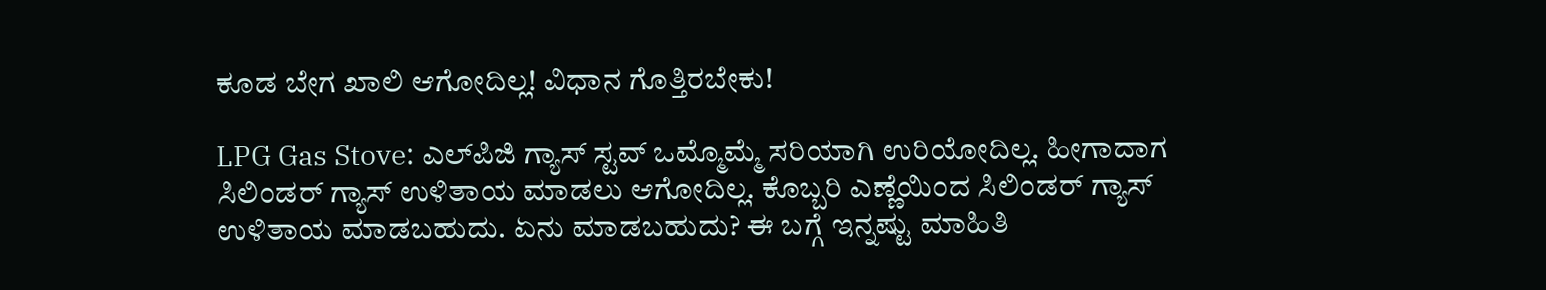ಕೂಡ ಬೇಗ ಖಾಲಿ ಆಗೋದಿಲ್ಲ! ವಿಧಾನ ಗೊತ್ತಿರಬೇಕು!

LPG Gas Stove: ಎಲ್‌ಪಿಜಿ ಗ್ಯಾಸ್ ಸ್ಟವ್ ಒಮ್ಮೊಮ್ಮೆ ಸರಿಯಾಗಿ ಉರಿಯೋದಿಲ್ಲ. ಹೀಗಾದಾಗ ಸಿಲಿಂಡರ್ ಗ್ಯಾಸ್ ಉಳಿತಾಯ ಮಾಡಲು ಆಗೋದಿಲ್ಲ. ಕೊಬ್ಬರಿ ಎಣ್ಣೆಯಿಂದ ಸಿಲಿಂಡರ್‌ ಗ್ಯಾಸ್‌ ಉಳಿತಾಯ ಮಾಡಬಹುದು. ಏನು ಮಾಡಬಹುದು? ಈ ಬಗ್ಗೆ ಇನ್ನಷ್ಟು ಮಾಹಿತಿ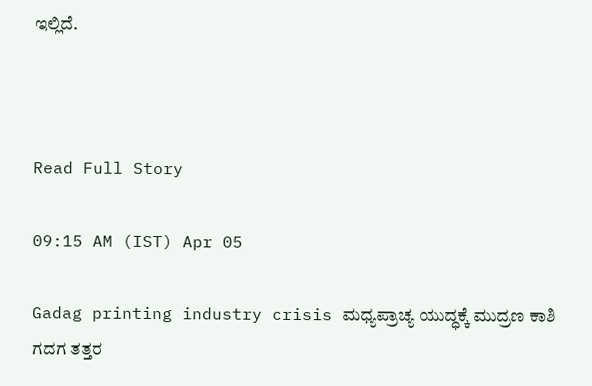ಇಲ್ಲಿದೆ.



Read Full Story

09:15 AM (IST) Apr 05

Gadag printing industry crisis ಮಧ್ಯಪ್ರಾಚ್ಯ ಯುದ್ಧಕ್ಕೆ ಮುದ್ರಣ ಕಾಶಿ ಗದಗ ತತ್ತರ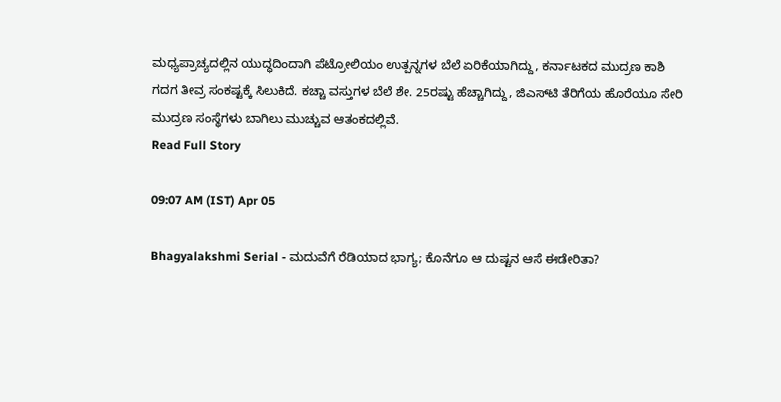ಮಧ್ಯಪ್ರಾಚ್ಯದಲ್ಲಿನ ಯುದ್ಧದಿಂದಾಗಿ ಪೆಟ್ರೋಲಿಯಂ ಉತ್ಪನ್ನಗಳ ಬೆಲೆ ಏರಿಕೆಯಾಗಿದ್ದು, ಕರ್ನಾಟಕದ ಮುದ್ರಣ ಕಾಶಿ ಗದಗ ತೀವ್ರ ಸಂಕಷ್ಟಕ್ಕೆ ಸಿಲುಕಿದೆ. ಕಚ್ಚಾ ವಸ್ತುಗಳ ಬೆಲೆ ಶೇ. 25ರಷ್ಟು ಹೆಚ್ಚಾಗಿದ್ದು, ಜಿಎಸ್‌ಟಿ ತೆರಿಗೆಯ ಹೊರೆಯೂ ಸೇರಿ ಮುದ್ರಣ ಸಂಸ್ಥೆಗಳು ಬಾಗಿಲು ಮುಚ್ಚುವ ಆತಂಕದಲ್ಲಿವೆ.
Read Full Story

09:07 AM (IST) Apr 05

Bhagyalakshmi Serial - ಮದುವೆಗೆ ರೆಡಿಯಾದ ಭಾಗ್ಯ; ಕೊನೆಗೂ ಆ ದುಷ್ಟನ ಆಸೆ ಈಡೇರಿತಾ?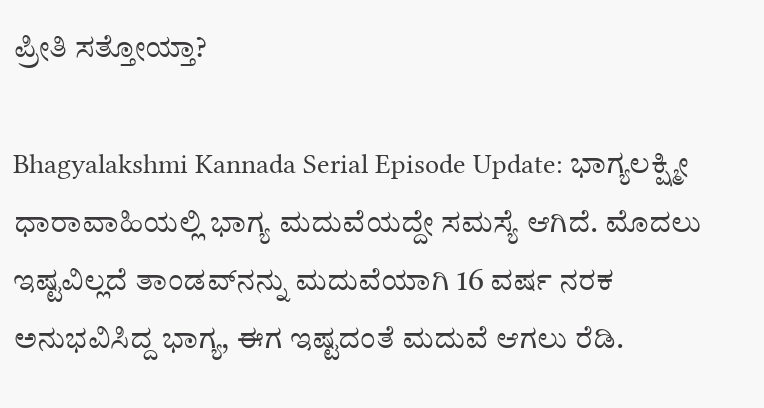ಪ್ರೀತಿ ಸತ್ತೋಯ್ತಾ?

Bhagyalakshmi Kannada Serial Episode Update: ಭಾಗ್ಯಲಕ್ಷ್ಮೀ ಧಾರಾವಾಹಿಯಲ್ಲಿ ಭಾಗ್ಯ ಮದುವೆಯದ್ದೇ ಸಮಸ್ಯೆ ಆಗಿದೆ. ಮೊದಲು ಇಷ್ಟವಿಲ್ಲದೆ ತಾಂಡವ್‌ನನ್ನು ಮದುವೆಯಾಗಿ 16 ವರ್ಷ ನರಕ ಅನುಭವಿಸಿದ್ದ ಭಾಗ್ಯ, ಈಗ ಇಷ್ಟದಂತೆ ಮದುವೆ ಆಗಲು ರೆಡಿ.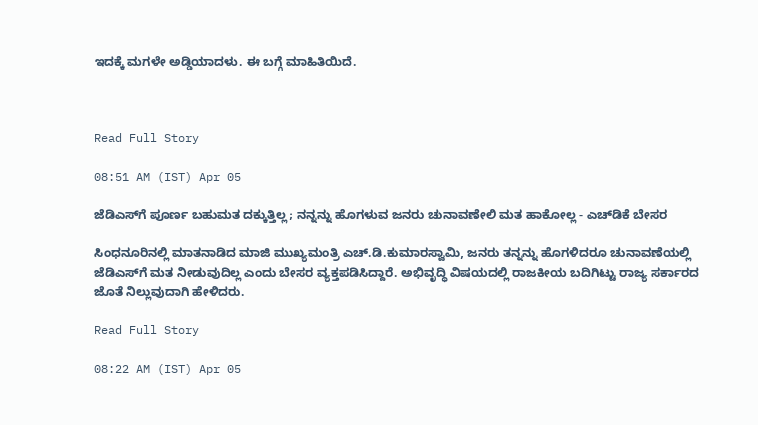ಇದಕ್ಕೆ ಮಗಳೇ ಅಡ್ಡಿಯಾದಳು. ಈ ಬಗ್ಗೆ ಮಾಹಿತಿಯಿದೆ.



Read Full Story

08:51 AM (IST) Apr 05

ಜೆಡಿಎಸ್‌ಗೆ ಪೂರ್ಣ ಬಹುಮತ ದಕ್ಕುತ್ತಿಲ್ಲ; ನನ್ನನ್ನು ಹೊಗಳುವ ಜನರು ಚುನಾವಣೇಲಿ ಮತ ಹಾಕೋಲ್ಲ - ಎಚ್‌ಡಿಕೆ ಬೇಸರ

ಸಿಂಧನೂರಿನಲ್ಲಿ ಮಾತನಾಡಿದ ಮಾಜಿ ಮುಖ್ಯಮಂತ್ರಿ ಎಚ್‌.ಡಿ.ಕುಮಾರಸ್ವಾಮಿ, ಜನರು ತನ್ನನ್ನು ಹೊಗಳಿದರೂ ಚುನಾವಣೆಯಲ್ಲಿ ಜೆಡಿಎಸ್‌ಗೆ ಮತ ನೀಡುವುದಿಲ್ಲ ಎಂದು ಬೇಸರ ವ್ಯಕ್ತಪಡಿಸಿದ್ದಾರೆ. ಅಭಿವೃದ್ಧಿ ವಿಷಯದಲ್ಲಿ ರಾಜಕೀಯ ಬದಿಗಿಟ್ಟು ರಾಜ್ಯ ಸರ್ಕಾರದ ಜೊತೆ ನಿಲ್ಲುವುದಾಗಿ ಹೇಳಿದರು.

Read Full Story

08:22 AM (IST) Apr 05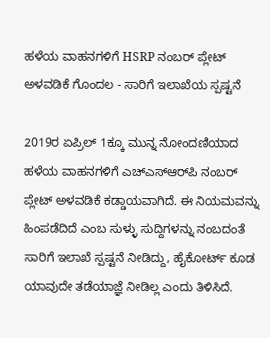ಹಳೆಯ ವಾಹನಗಳಿಗೆ HSRP ನಂಬರ್ ಪ್ಲೇಟ್ ಅಳವಡಿಕೆ ಗೊಂದಲ - ಸಾರಿಗೆ ಇಲಾಖೆಯ ಸ್ಪಷ್ಟನೆ

2019ರ ಏಪ್ರಿಲ್ 1ಕ್ಕೂ ಮುನ್ನ ನೋಂದಣಿಯಾದ ಹಳೆಯ ವಾಹನಗಳಿಗೆ ಎಚ್‌ಎಸ್‌ಆರ್‌ಪಿ ನಂಬರ್ ಪ್ಲೇಟ್ ಅಳವಡಿಕೆ ಕಡ್ಡಾಯವಾಗಿದೆ. ಈ ನಿಯಮವನ್ನು ಹಿಂಪಡೆದಿದೆ ಎಂಬ ಸುಳ್ಳು ಸುದ್ದಿಗಳನ್ನು ನಂಬದಂತೆ ಸಾರಿಗೆ ಇಲಾಖೆ ಸ್ಪಷ್ಟನೆ ನೀಡಿದ್ದು, ಹೈಕೋರ್ಟ್ ಕೂಡ ಯಾವುದೇ ತಡೆಯಾಜ್ಞೆ ನೀಡಿಲ್ಲ ಎಂದು ತಿಳಿಸಿದೆ.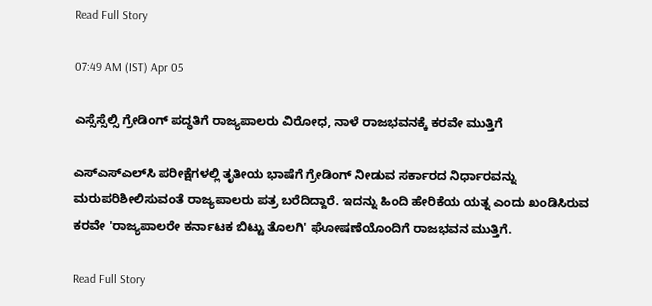Read Full Story

07:49 AM (IST) Apr 05

ಎಸ್ಸೆಸ್ಸೆಲ್ಸಿ ಗ್ರೇಡಿಂಗ್ ಪದ್ಧತಿಗೆ ರಾಜ್ಯಪಾಲರು ವಿರೋಧ, ನಾಳೆ ರಾಜಭವನಕ್ಕೆ ಕರವೇ ಮುತ್ತಿಗೆ

ಎಸ್‌ಎಸ್‌ಎಲ್‌ಸಿ ಪರೀಕ್ಷೆಗಳಲ್ಲಿ ತೃತೀಯ ಭಾಷೆಗೆ ಗ್ರೇಡಿಂಗ್ ನೀಡುವ ಸರ್ಕಾರದ ನಿರ್ಧಾರವನ್ನು ಮರುಪರಿಶೀಲಿಸುವಂತೆ ರಾಜ್ಯಪಾಲರು ಪತ್ರ ಬರೆದಿದ್ದಾರೆ. ಇದನ್ನು ಹಿಂದಿ ಹೇರಿಕೆಯ ಯತ್ನ ಎಂದು ಖಂಡಿಸಿರುವ ಕರವೇ 'ರಾಜ್ಯಪಾಲರೇ ಕರ್ನಾಟಕ ಬಿಟ್ಟು ತೊಲಗಿ' ಘೋಷಣೆಯೊಂದಿಗೆ ರಾಜಭವನ ಮುತ್ತಿಗೆ.

Read Full Story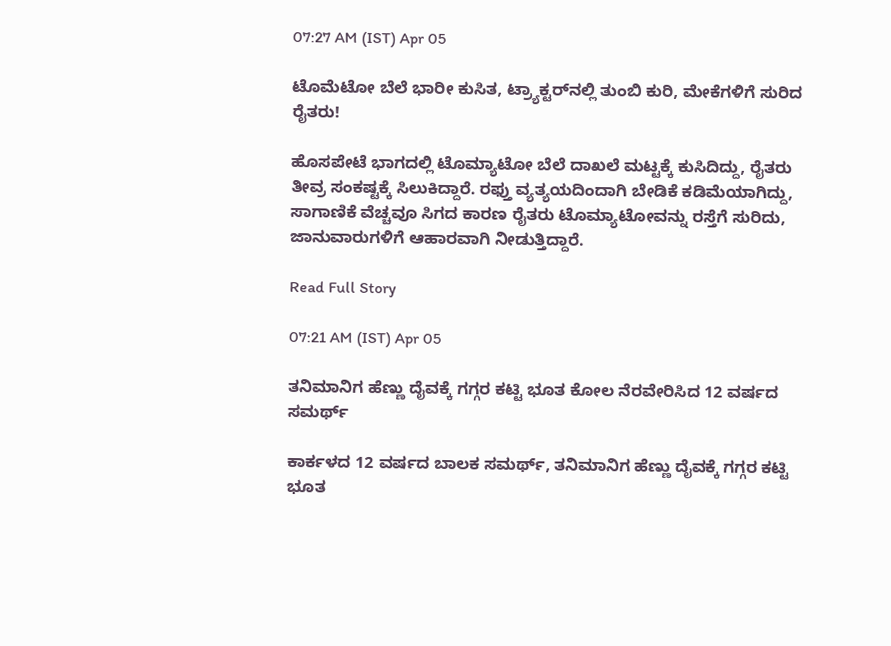07:27 AM (IST) Apr 05

ಟೊಮೆಟೋ ಬೆಲೆ ಭಾರೀ ಕುಸಿತ, ಟ್ರ್ಯಾಕ್ಟರ್‌ನಲ್ಲಿ ತುಂಬಿ ಕುರಿ, ಮೇಕೆಗಳಿಗೆ ಸುರಿದ ರೈತರು!

ಹೊಸಪೇಟೆ ಭಾಗದಲ್ಲಿ ಟೊಮ್ಯಾಟೋ ಬೆಲೆ ದಾಖಲೆ ಮಟ್ಟಕ್ಕೆ ಕುಸಿದಿದ್ದು, ರೈತರು ತೀವ್ರ ಸಂಕಷ್ಟಕ್ಕೆ ಸಿಲುಕಿದ್ದಾರೆ. ರಫ್ತು ವ್ಯತ್ಯಯದಿಂದಾಗಿ ಬೇಡಿಕೆ ಕಡಿಮೆಯಾಗಿದ್ದು, ಸಾಗಾಣಿಕೆ ವೆಚ್ಚವೂ ಸಿಗದ ಕಾರಣ ರೈತರು ಟೊಮ್ಯಾಟೋವನ್ನು ರಸ್ತೆಗೆ ಸುರಿದು, ಜಾನುವಾರುಗಳಿಗೆ ಆಹಾರವಾಗಿ ನೀಡುತ್ತಿದ್ದಾರೆ.

Read Full Story

07:21 AM (IST) Apr 05

ತನಿಮಾನಿಗ ಹೆಣ್ಣು ದೈವಕ್ಕೆ ಗಗ್ಗರ ಕಟ್ಟಿ ಭೂತ ಕೋಲ ನೆರವೇರಿಸಿದ 12 ವರ್ಷದ ಸಮರ್ಥ್

ಕಾರ್ಕಳದ 12 ವರ್ಷದ ಬಾಲಕ ಸಮರ್ಥ್, ತನಿಮಾನಿಗ ಹೆಣ್ಣು ದೈವಕ್ಕೆ ಗಗ್ಗರ ಕಟ್ಟಿ ಭೂತ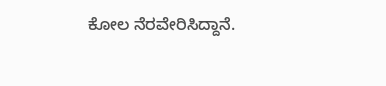ಕೋಲ ನೆರವೇರಿಸಿದ್ದಾನೆ.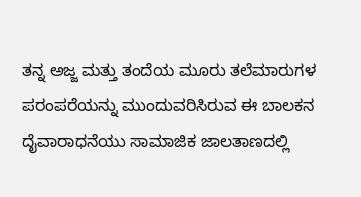ತನ್ನ ಅಜ್ಜ ಮತ್ತು ತಂದೆಯ ಮೂರು ತಲೆಮಾರುಗಳ ಪರಂಪರೆಯನ್ನು ಮುಂದುವರಿಸಿರುವ ಈ ಬಾಲಕನ ದೈವಾರಾಧನೆಯು ಸಾಮಾಜಿಕ ಜಾಲತಾಣದಲ್ಲಿ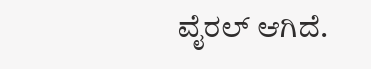ವೈರಲ್ ಆಗಿದೆ.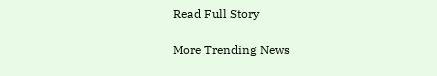Read Full Story

More Trending News